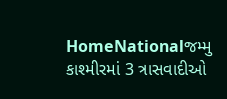HomeNationalજમ્મુ કાશ્મીરમાં 3 ત્રાસવાદીઓ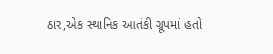ઠાર,એક સ્થાનિક આતંકી ગ્રૂપમાં હતો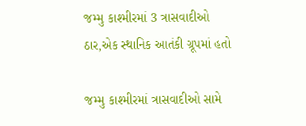જમ્મુ કાશ્મીરમાં 3 ત્રાસવાદીઓ ઠાર,એક સ્થાનિક આતંકી ગ્રૂપમાં હતો

જમ્મુ કાશ્મીરમાં ત્રાસવાદીઓ સામે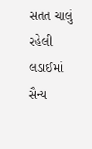સતત ચાલું રહેલી લડાઈમાં સૈન્ય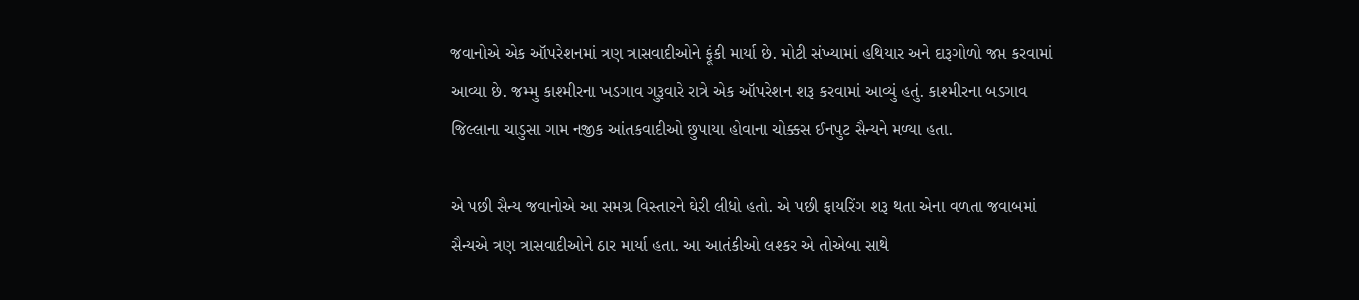જવાનોએ એક ઑપરેશનમાં ત્રણ ત્રાસવાદીઓને ફૂંકી માર્યા છે. મોટી સંખ્યામાં હથિયાર અને દારૂગોળો જપ્ત કરવામાં આવ્યા છે. જમ્મુ કાશ્મીરના ખડગાવ ગુરૂવારે રાત્રે એક ઑપરેશન શરૂ કરવામાં આવ્યું હતું. કાશ્મીરના બડગાવ જિલ્લાના ચાડુસા ગામ નજીક આંતકવાદીઓ છુપાયા હોવાના ચોક્કસ ઈનપુટ સૈન્યને મળ્યા હતા.

એ પછી સૈન્ય જવાનોએ આ સમગ્ર વિસ્તારને ઘેરી લીધો હતો. એ પછી ફાયરિંગ શરૂ થતા એના વળતા જવાબમાં સૈન્યએ ત્રણ ત્રાસવાદીઓને ઠાર માર્યા હતા. આ આતંકીઓ લશ્કર એ તોએબા સાથે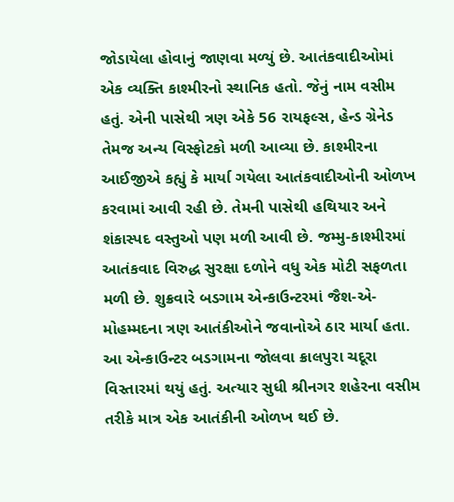જોડાયેલા હોવાનું જાણવા મળ્યું છે. આતંકવાદીઓમાં એક વ્યક્તિ કાશ્મીરનો સ્થાનિક હતો. જેનું નામ વસીમ હતું. એની પાસેથી ત્રણ એકે 56 રાયફલ્સ, હેન્ડ ગ્રેનેડ તેમજ અન્ય વિસ્ફોટકો મળી આવ્યા છે. કાશ્મીરના આઈજીએ કહ્યું કે માર્યા ગયેલા આતંકવાદીઓની ઓળખ કરવામાં આવી રહી છે. તેમની પાસેથી હથિયાર અને શંકાસ્પદ વસ્તુઓ પણ મળી આવી છે. જમ્મુ-કાશ્મીરમાં આતંકવાદ વિરુદ્ધ સુરક્ષા દળોને વધુ એક મોટી સફળતા મળી છે. શુક્રવારે બડગામ એન્કાઉન્ટરમાં જૈશ-એ-મોહમ્મદના ત્રણ આતંકીઓને જવાનોએ ઠાર માર્યા હતા. આ એન્કાઉન્ટર બડગામના જોલવા ક્રાલપુરા ચદૂરા વિસ્તારમાં થયું હતું. અત્યાર સુધી શ્રીનગર શહેરના વસીમ તરીકે માત્ર એક આતંકીની ઓળખ થઈ છે.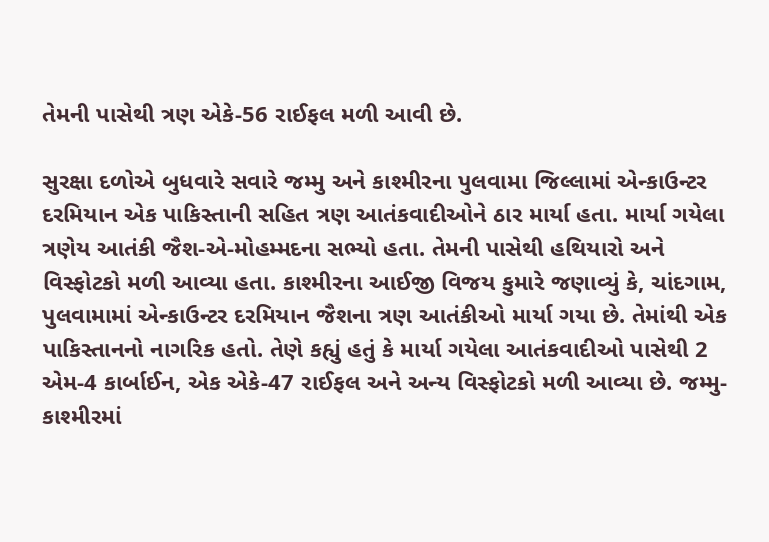તેમની પાસેથી ત્રણ એકે-56 રાઈફલ મળી આવી છે.

સુરક્ષા દળોએ બુધવારે સવારે જમ્મુ અને કાશ્મીરના પુલવામા જિલ્લામાં એન્કાઉન્ટર દરમિયાન એક પાકિસ્તાની સહિત ત્રણ આતંકવાદીઓને ઠાર માર્યા હતા. માર્યા ગયેલા ત્રણેય આતંકી જૈશ-એ-મોહમ્મદના સભ્યો હતા. તેમની પાસેથી હથિયારો અને વિસ્ફોટકો મળી આવ્યા હતા. કાશ્મીરના આઈજી વિજય કુમારે જણાવ્યું કે, ચાંદગામ, પુલવામામાં એન્કાઉન્ટર દરમિયાન જૈશના ત્રણ આતંકીઓ માર્યા ગયા છે. તેમાંથી એક પાકિસ્તાનનો નાગરિક હતો. તેણે કહ્યું હતું કે માર્યા ગયેલા આતંકવાદીઓ પાસેથી 2 એમ-4 કાર્બાઈન, એક એકે-47 રાઈફલ અને અન્ય વિસ્ફોટકો મળી આવ્યા છે. જમ્મુ-કાશ્મીરમાં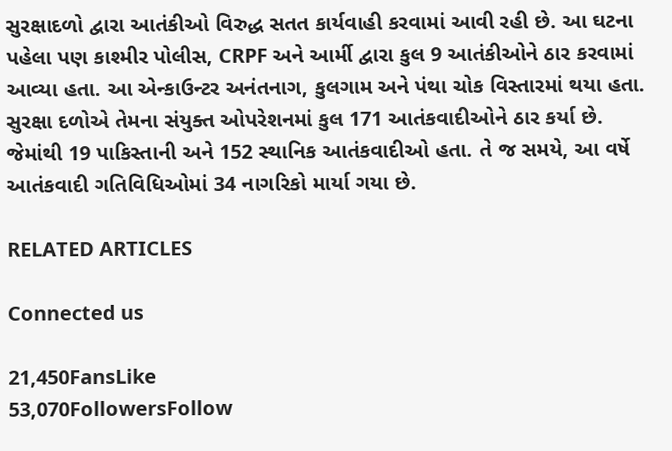સુરક્ષાદળો દ્વારા આતંકીઓ વિરુદ્ધ સતત કાર્યવાહી કરવામાં આવી રહી છે. આ ઘટના પહેલા પણ કાશ્મીર પોલીસ, CRPF અને આર્મી દ્વારા કુલ 9 આતંકીઓને ઠાર કરવામાં આવ્યા હતા. આ એન્કાઉન્ટર અનંતનાગ, કુલગામ અને પંથા ચોક વિસ્તારમાં થયા હતા. સુરક્ષા દળોએ તેમના સંયુક્ત ઓપરેશનમાં કુલ 171 આતંકવાદીઓને ઠાર કર્યા છે. જેમાંથી 19 પાકિસ્તાની અને 152 સ્થાનિક આતંકવાદીઓ હતા. તે જ સમયે, આ વર્ષે આતંકવાદી ગતિવિધિઓમાં 34 નાગરિકો માર્યા ગયા છે.

RELATED ARTICLES

Connected us

21,450FansLike
53,070FollowersFollow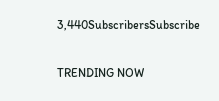3,440SubscribersSubscribe

TRENDING NOW